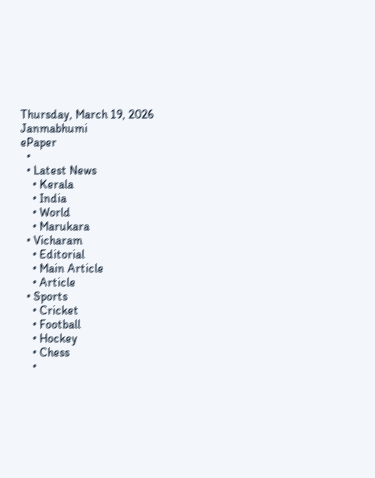Thursday, March 19, 2026
Janmabhumi
ePaper
  •
  • Latest News
    • Kerala
    • India
    • World
    • Marukara
  • Vicharam
    • Editorial
    • Main Article
    • Article
  • Sports
    • Cricket
    • Football
    • Hockey
    • Chess
    •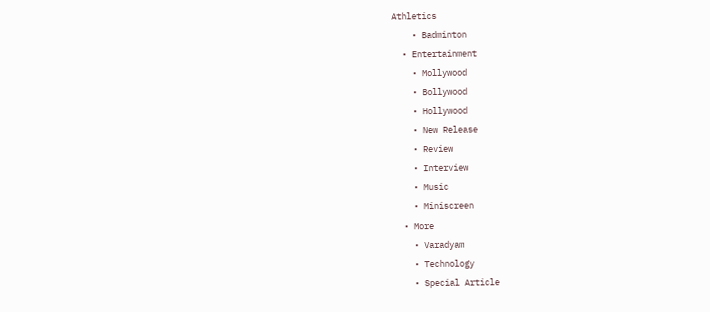Athletics
    • Badminton
  • Entertainment
    • Mollywood
    • Bollywood
    • Hollywood
    • New Release
    • Review
    • Interview
    • Music
    • Miniscreen
  • More
    • Varadyam
    • Technology
    • Special Article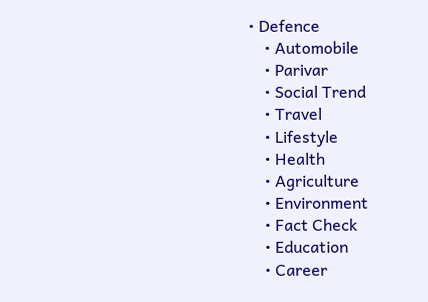• Defence
    • Automobile
    • Parivar
    • Social Trend
    • Travel
    • Lifestyle
    • Health
    • Agriculture
    • Environment
    • Fact Check
    • Education
    • Career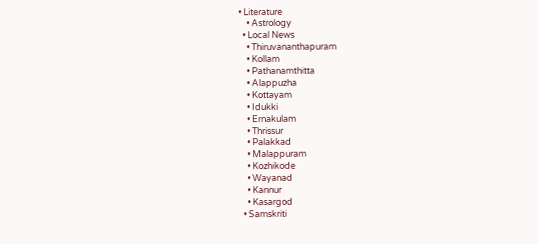• Literature
    • Astrology
  • Local News
    • Thiruvananthapuram
    • Kollam
    • Pathanamthitta
    • Alappuzha
    • Kottayam
    • Idukki
    • Ernakulam
    • Thrissur
    • Palakkad
    • Malappuram
    • Kozhikode
    • Wayanad
    • Kannur
    • Kasargod
  • Samskriti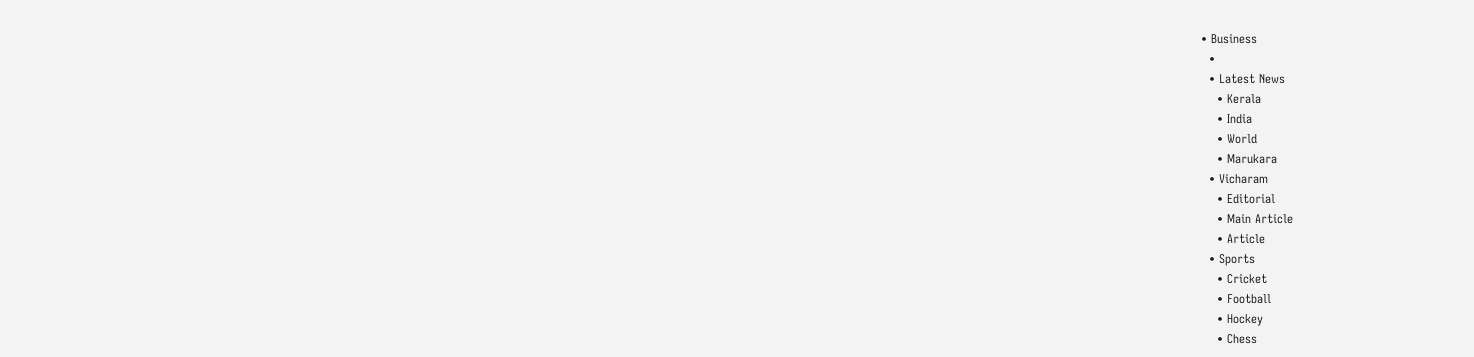• Business
  •
  • Latest News
    • Kerala
    • India
    • World
    • Marukara
  • Vicharam
    • Editorial
    • Main Article
    • Article
  • Sports
    • Cricket
    • Football
    • Hockey
    • Chess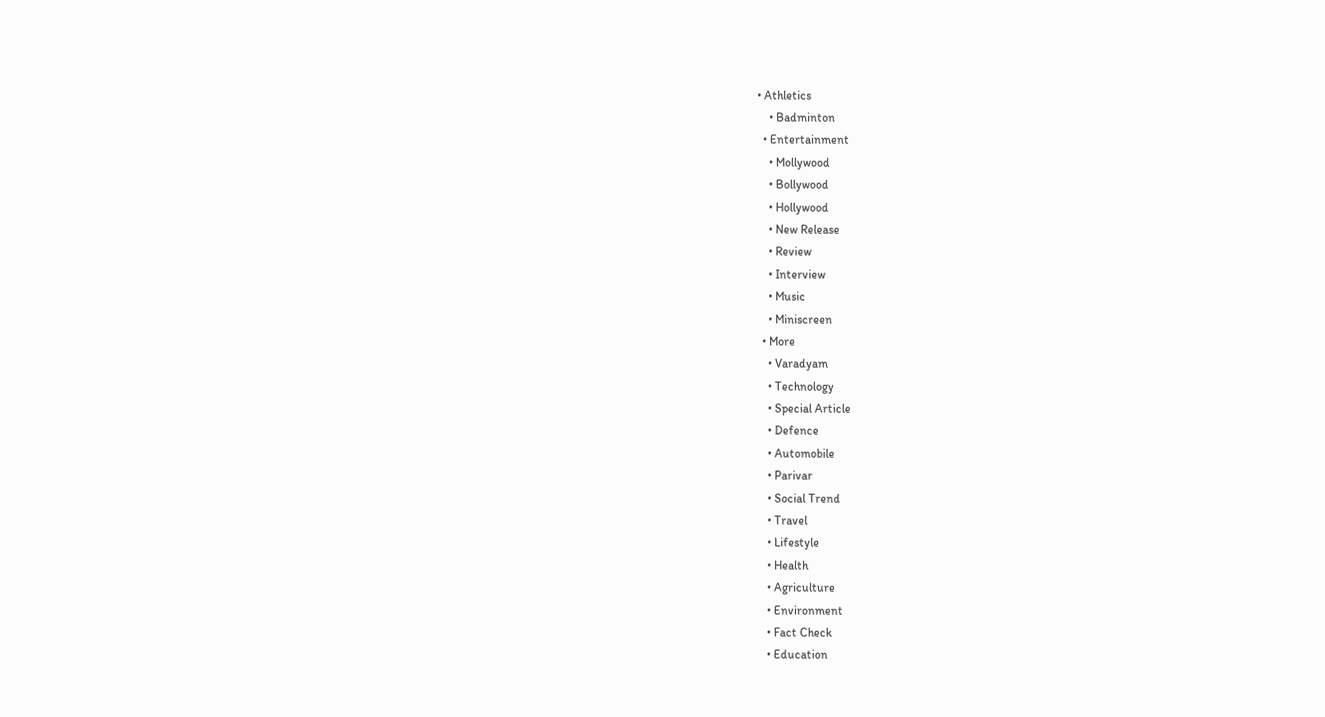• Athletics
    • Badminton
  • Entertainment
    • Mollywood
    • Bollywood
    • Hollywood
    • New Release
    • Review
    • Interview
    • Music
    • Miniscreen
  • More
    • Varadyam
    • Technology
    • Special Article
    • Defence
    • Automobile
    • Parivar
    • Social Trend
    • Travel
    • Lifestyle
    • Health
    • Agriculture
    • Environment
    • Fact Check
    • Education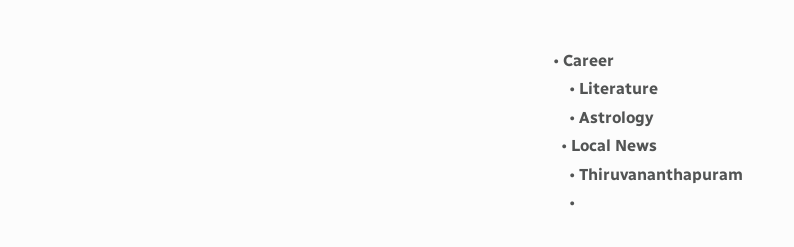• Career
    • Literature
    • Astrology
  • Local News
    • Thiruvananthapuram
    •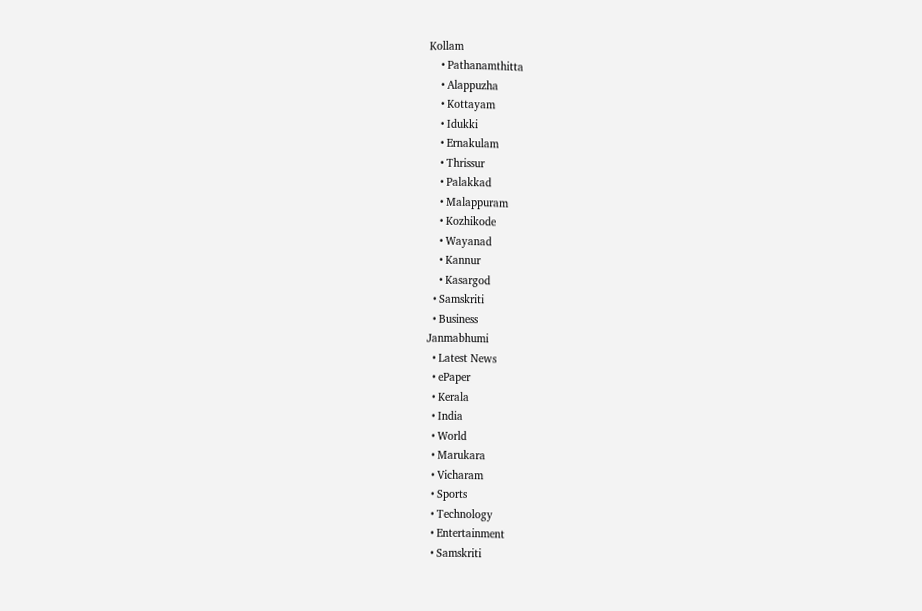Kollam
    • Pathanamthitta
    • Alappuzha
    • Kottayam
    • Idukki
    • Ernakulam
    • Thrissur
    • Palakkad
    • Malappuram
    • Kozhikode
    • Wayanad
    • Kannur
    • Kasargod
  • Samskriti
  • Business
Janmabhumi
  • Latest News
  • ePaper
  • Kerala
  • India
  • World
  • Marukara
  • Vicharam
  • Sports
  • Technology
  • Entertainment
  • Samskriti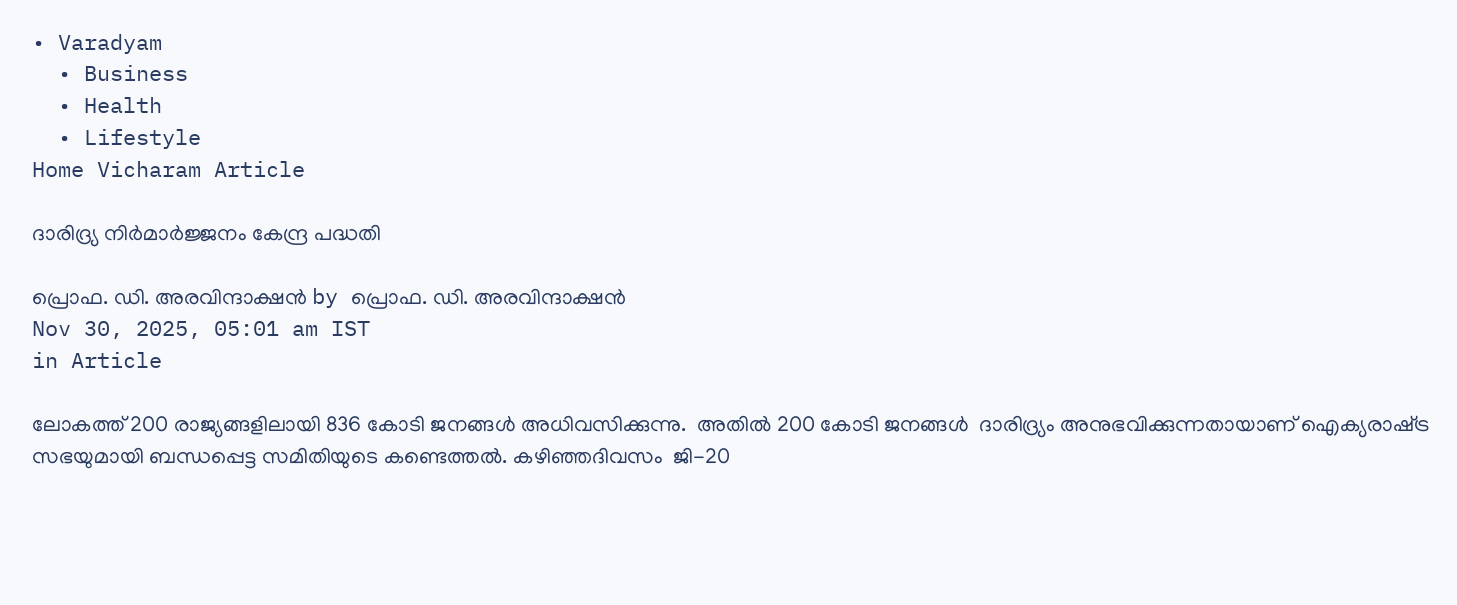• Varadyam
  • Business
  • Health
  • Lifestyle
Home Vicharam Article

ദാരിദ്ര്യ നിര്‍മാര്‍ജ്ജനം കേന്ദ്ര പദ്ധതി

പ്രൊഫ. ഡി. അരവിന്ദാക്ഷന്‍ by പ്രൊഫ. ഡി. അരവിന്ദാക്ഷന്‍
Nov 30, 2025, 05:01 am IST
in Article

ലോകത്ത് 200 രാജ്യങ്ങളിലായി 836 കോടി ജനങ്ങള്‍ അധിവസിക്കുന്നു.  അതില്‍ 200 കോടി ജനങ്ങള്‍  ദാരിദ്ര്യം അനുഭവിക്കുന്നതായാണ് ഐക്യരാഷ്‌ട്ര സഭയുമായി ബന്ധപ്പെട്ട സമിതിയുടെ കണ്ടെത്തല്‍. കഴിഞ്ഞദിവസം  ജി-20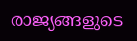രാജ്യങ്ങളുടെ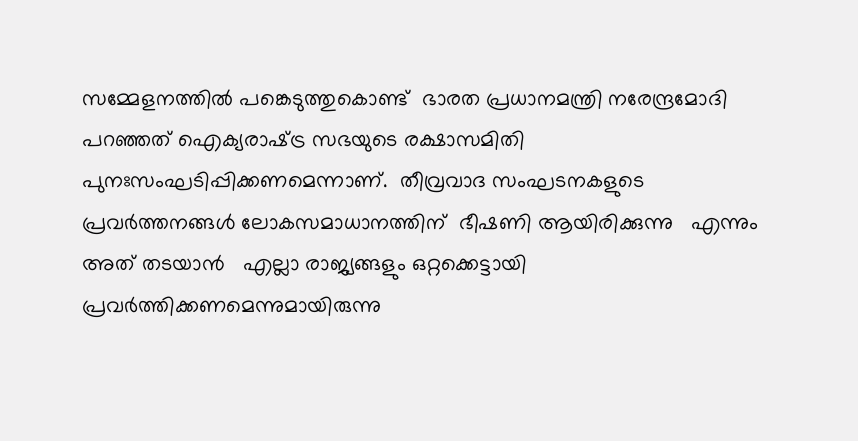സമ്മേളനത്തില്‍ പങ്കെടുത്തുകൊണ്ട്  ഭാരത പ്രധാനമന്ത്രി നരേന്ദ്രമോദി പറഞ്ഞത് ഐക്യരാഷ്‌ട്ര സഭയുടെ രക്ഷാസമിതി  പുനഃസംഘടിപ്പിക്കണമെന്നാണ്.  തീവ്രവാദ സംഘടനകളുടെ പ്രവര്‍ത്തനങ്ങള്‍ ലോകസമാധാനത്തിന്  ഭീഷണി ആയിരിക്കുന്നു   എന്നും അത് തടയാന്‍   എല്ലാ രാജ്യങ്ങളും ഒറ്റക്കെട്ടായി പ്രവര്‍ത്തിക്കണമെന്നുമായിരുന്നു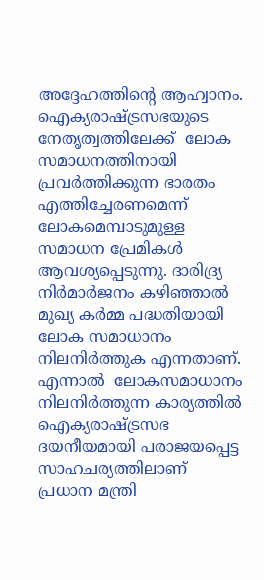അദ്ദേഹത്തിന്റെ ആഹ്വാനം. ഐക്യരാഷ്‌ട്രസഭയുടെ നേതൃത്വത്തിലേക്ക്  ലോക സമാധനത്തിനായി പ്രവര്‍ത്തിക്കുന്ന ഭാരതം  എത്തിച്ചേരണമെന്ന്  ലോകമെമ്പാടുമുള്ള സമാധന പ്രേമികള്‍ ആവശ്യപ്പെടുന്നു. ദാരിദ്ര്യ നിര്‍മാര്‍ജനം കഴിഞ്ഞാല്‍ മുഖ്യ കര്‍മ്മ പദ്ധതിയായി ലോക സമാധാനം നിലനിര്‍ത്തുക എന്നതാണ്. എന്നാല്‍  ലോകസമാധാനം നിലനിര്‍ത്തുന്ന കാര്യത്തില്‍ ഐക്യരാഷ്‌ട്രസഭ ദയനീയമായി പരാജയപ്പെട്ട സാഹചര്യത്തിലാണ്  പ്രധാന മന്ത്രി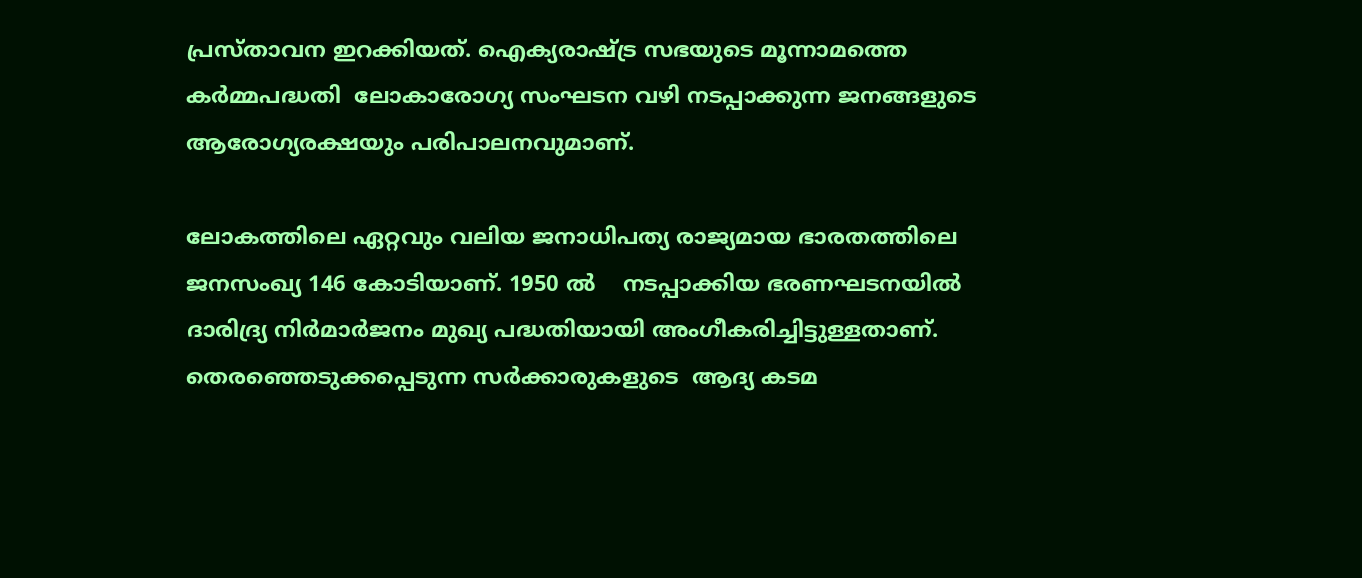പ്രസ്താവന ഇറക്കിയത്. ഐക്യരാഷ്‌ട്ര സഭയുടെ മൂന്നാമത്തെ കര്‍മ്മപദ്ധതി  ലോകാരോഗ്യ സംഘടന വഴി നടപ്പാക്കുന്ന ജനങ്ങളുടെ ആരോഗ്യരക്ഷയും പരിപാലനവുമാണ്.

ലോകത്തിലെ ഏറ്റവും വലിയ ജനാധിപത്യ രാജ്യമായ ഭാരതത്തിലെ ജനസംഖ്യ 146 കോടിയാണ്. 1950 ല്‍    നടപ്പാക്കിയ ഭരണഘടനയില്‍  ദാരിദ്ര്യ നിര്‍മാര്‍ജനം മുഖ്യ പദ്ധതിയായി അംഗീകരിച്ചിട്ടുള്ളതാണ്.  തെരഞ്ഞെടുക്കപ്പെടുന്ന സര്‍ക്കാരുകളുടെ  ആദ്യ കടമ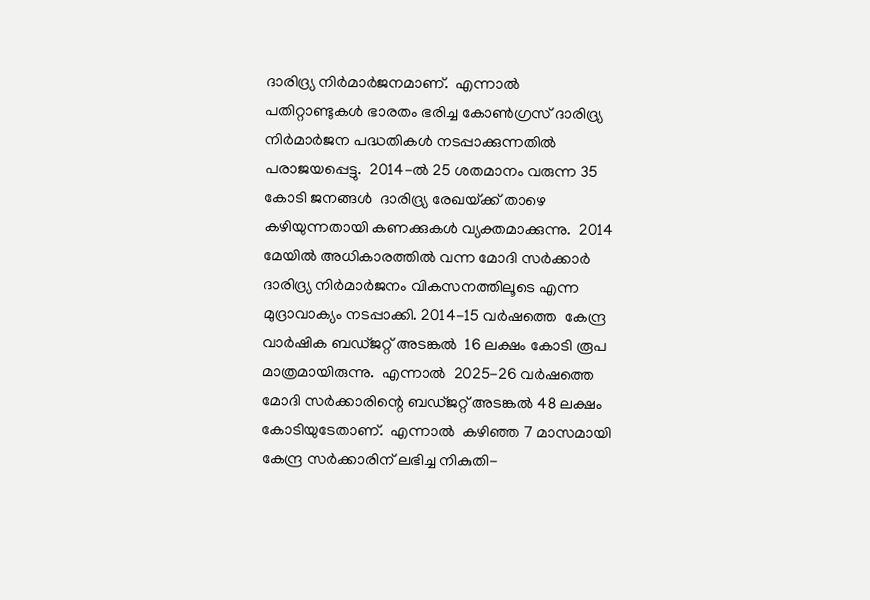ദാരിദ്ര്യ നിര്‍മാര്‍ജനമാണ്.  എന്നാല്‍ പതിറ്റാണ്ടുകള്‍ ഭാരതം ഭരിച്ച കോണ്‍ഗ്രസ് ദാരിദ്ര്യ നിര്‍മാര്‍ജന പദ്ധതികള്‍ നടപ്പാക്കുന്നതില്‍  പരാജയപ്പെട്ടു.  2014-ല്‍ 25 ശതമാനം വരുന്ന 35 കോടി ജനങ്ങള്‍  ദാരിദ്ര്യ രേഖയ്‌ക്ക് താഴെ കഴിയുന്നതായി കണക്കുകള്‍ വ്യക്തമാക്കുന്നു.  2014 മേയില്‍ അധികാരത്തില്‍ വന്ന മോദി സര്‍ക്കാര്‍ ദാരിദ്ര്യ നിര്‍മാര്‍ജനം വികസനത്തിലൂടെ എന്ന മുദ്രാവാക്യം നടപ്പാക്കി. 2014-15 വര്‍ഷത്തെ  കേന്ദ്ര വാര്‍ഷിക ബഡ്ജറ്റ് അടങ്കല്‍  16 ലക്ഷം കോടി രൂപ മാത്രമായിരുന്നു.  എന്നാല്‍  2025-26 വര്‍ഷത്തെ മോദി സര്‍ക്കാരിന്റെ ബഡ്ജറ്റ് അടങ്കല്‍ 48 ലക്ഷം കോടിയുടേതാണ്.  എന്നാല്‍  കഴിഞ്ഞ 7 മാസമായി    കേന്ദ്ര സര്‍ക്കാരിന് ലഭിച്ച നികുതി-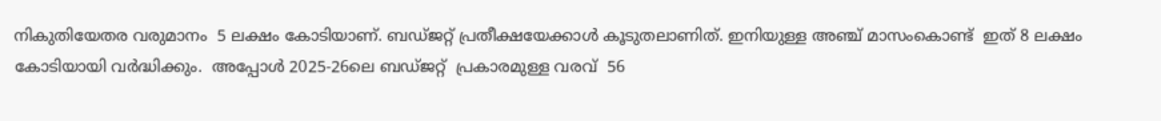നികുതിയേതര വരുമാനം  5 ലക്ഷം കോടിയാണ്. ബഡ്ജറ്റ് പ്രതീക്ഷയേക്കാള്‍ കൂടുതലാണിത്. ഇനിയുള്ള അഞ്ച് മാസംകൊണ്ട്  ഇത് 8 ലക്ഷം കോടിയായി വര്‍ദ്ധിക്കും.  അപ്പോള്‍ 2025-26ലെ ബഡ്ജറ്റ്  പ്രകാരമുള്ള വരവ്  56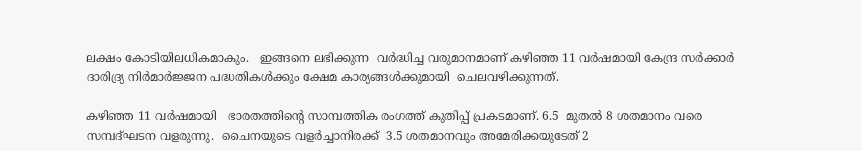ലക്ഷം കോടിയിലധികമാകും.   ഇങ്ങനെ ലഭിക്കുന്ന  വര്‍ദ്ധിച്ച വരുമാനമാണ് കഴിഞ്ഞ 11 വര്‍ഷമായി കേന്ദ്ര സര്‍ക്കാര്‍ ദാരിദ്ര്യ നിര്‍മാര്‍ജ്ജന പദ്ധതികള്‍ക്കും ക്ഷേമ കാര്യങ്ങള്‍ക്കുമായി  ചെലവഴിക്കുന്നത്.

കഴിഞ്ഞ 11 വര്‍ഷമായി   ഭാരതത്തിന്റെ സാമ്പത്തിക രംഗത്ത് കുതിപ്പ് പ്രകടമാണ്. 6.5  മുതല്‍ 8 ശതമാനം വരെ സമ്പദ്ഘടന വളരുന്നു.  ചൈനയുടെ വളര്‍ച്ചാനിരക്ക്  3.5 ശതമാനവും അമേരിക്കയുടേത് 2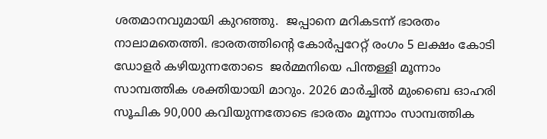ശതമാനവുമായി കുറഞ്ഞു.  ജപ്പാനെ മറികടന്ന് ഭാരതം നാലാമതെത്തി. ഭാരതത്തിന്റെ കോര്‍പ്പറേറ്റ് രംഗം 5 ലക്ഷം കോടി ഡോളര്‍ കഴിയുന്നതോടെ  ജര്‍മ്മനിയെ പിന്തള്ളി മൂന്നാം സാമ്പത്തിക ശക്തിയായി മാറും. 2026 മാര്‍ച്ചില്‍ മുംബൈ ഓഹരി  സൂചിക 90,000 കവിയുന്നതോടെ ഭാരതം മൂന്നാം സാമ്പത്തിക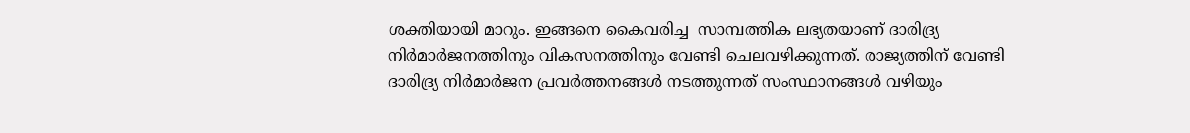ശക്തിയായി മാറും. ഇങ്ങനെ കൈവരിച്ച  സാമ്പത്തിക ലഭ്യതയാണ് ദാരിദ്ര്യ നിര്‍മാര്‍ജനത്തിനും വികസനത്തിനും വേണ്ടി ചെലവഴിക്കുന്നത്. രാജ്യത്തിന് വേണ്ടി ദാരിദ്ര്യ നിര്‍മാര്‍ജന പ്രവര്‍ത്തനങ്ങള്‍ നടത്തുന്നത് സംസ്ഥാനങ്ങള്‍ വഴിയും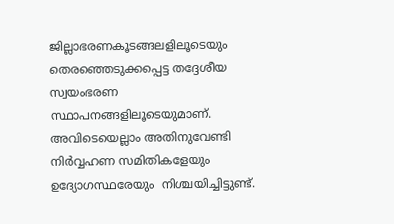ജില്ലാഭരണകൂടങ്ങലളിലൂടെയും  തെരഞ്ഞെടുക്കപ്പെട്ട തദ്ദേശീയ  സ്വയംഭരണ സ്ഥാപനങ്ങളിലൂടെയുമാണ്.  അവിടെയെല്ലാം അതിനുവേണ്ടി നിര്‍വ്വഹണ സമിതികളേയും ഉദ്യോഗസ്ഥരേയും  നിശ്ചയിച്ചിട്ടുണ്ട്.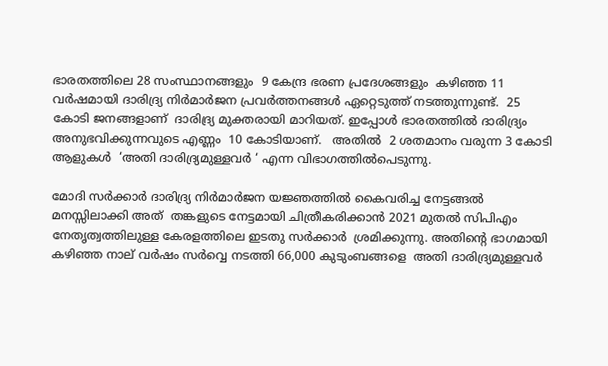ഭാരതത്തിലെ 28 സംസ്ഥാനങ്ങളും  9 കേന്ദ്ര ഭരണ പ്രദേശങ്ങളും  കഴിഞ്ഞ 11 വര്‍ഷമായി ദാരിദ്ര്യ നിര്‍മാര്‍ജന പ്രവര്‍ത്തനങ്ങള്‍ ഏറ്റെടുത്ത് നടത്തുന്നുണ്ട്.  25 കോടി ജനങ്ങളാണ്  ദാരിദ്ര്യ മുക്തരായി മാറിയത്. ഇപ്പോള്‍ ഭാരതത്തില്‍ ദാരിദ്ര്യം അനുഭവിക്കുന്നവുടെ എണ്ണം  10 കോടിയാണ്.   അതില്‍  2 ശതമാനം വരുന്ന 3 കോടി ആളുകള്‍  ‘അതി ദാരിദ്ര്യമുള്ളവര്‍ ‘ എന്ന വിഭാഗത്തില്‍പെടുന്നു.

മോദി സര്‍ക്കാര്‍ ദാരിദ്ര്യ നിര്‍മാര്‍ജന യജ്ഞത്തില്‍ കൈവരിച്ച നേട്ടങ്ങല്‍ മനസ്സിലാക്കി അത്  തങ്കളുടെ നേട്ടമായി ചിത്രീകരിക്കാന്‍ 2021 മുതല്‍ സിപിഎം നേതൃത്വത്തിലുള്ള കേരളത്തിലെ ഇടതു സര്‍ക്കാര്‍  ശ്രമിക്കുന്നു. അതിന്റെ ഭാഗമായി കഴിഞ്ഞ നാല് വര്‍ഷം സര്‍വ്വെ നടത്തി 66,000 കുടുംബങ്ങളെ  അതി ദാരിദ്ര്യമുള്ളവര്‍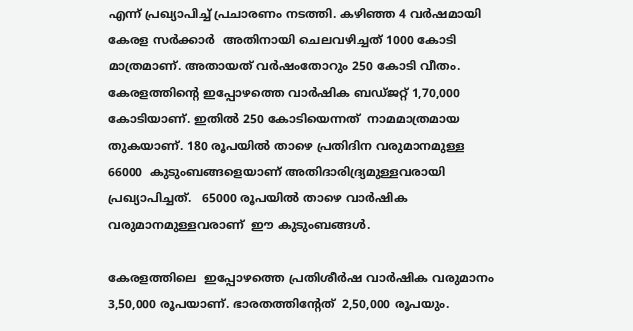എന്ന് പ്രഖ്യാപിച്ച് പ്രചാരണം നടത്തി. കഴിഞ്ഞ 4 വര്‍ഷമായി കേരള സര്‍ക്കാര്‍  അതിനായി ചെലവഴിച്ചത് 1000 കോടി മാത്രമാണ്. അതായത് വര്‍ഷംതോറും 250 കോടി വീതം. കേരളത്തിന്റെ ഇപ്പോഴത്തെ വാര്‍ഷിക ബഡ്ജറ്റ് 1,70,000  കോടിയാണ്. ഇതില്‍ 250 കോടിയെന്നത്  നാമമാത്രമായ തുകയാണ്. 180 രൂപയില്‍ താഴെ പ്രതിദിന വരുമാനമുള്ള 66000  കുടുംബങ്ങളെയാണ് അതിദാരിദ്ര്യമുള്ളവരായി പ്രഖ്യാപിച്ചത്.   65000 രൂപയില്‍ താഴെ വാര്‍ഷിക വരുമാനമുള്ളവരാണ്  ഈ കുടുംബങ്ങള്‍.

കേരളത്തിലെ  ഇപ്പോഴത്തെ പ്രതിശീര്‍ഷ വാര്‍ഷിക വരുമാനം 3,50,000 രൂപയാണ്. ഭാരതത്തിന്റേത്  2,50,000 രൂപയും.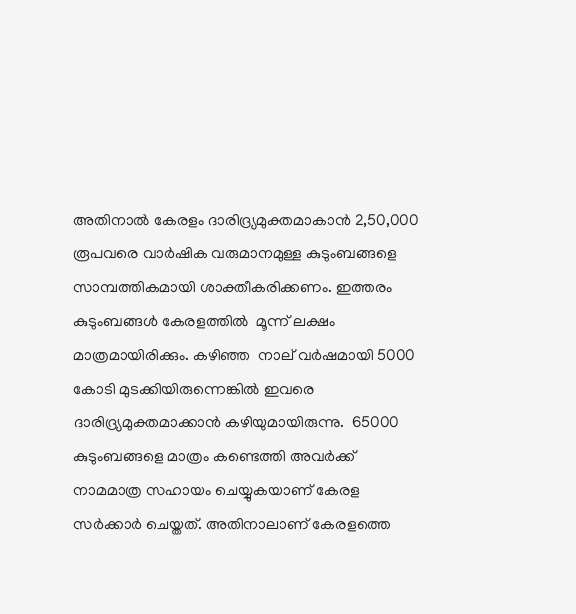അതിനാല്‍ കേരളം ദാരിദ്ര്യമുക്തമാകാന്‍ 2,50,000  രൂപവരെ വാര്‍ഷിക വരുമാനമുള്ള കുടുംബങ്ങളെ  സാമ്പത്തികമായി ശാക്തീകരിക്കണം. ഇത്തരം കുടുംബങ്ങള്‍ കേരളത്തില്‍  മൂന്ന് ലക്ഷം മാത്രമായിരിക്കും. കഴിഞ്ഞ  നാല് വര്‍ഷമായി 5000 കോടി മുടക്കിയിരുന്നെങ്കില്‍ ഇവരെ ദാരിദ്ര്യമുക്തമാക്കാന്‍ കഴിയുമായിരുന്നു.  65000 കുടുംബങ്ങളെ മാത്രം കണ്ടെത്തി അവര്‍ക്ക്  നാമമാത്ര സഹായം ചെയ്യുകയാണ് കേരള സര്‍ക്കാര്‍ ചെയ്തത്. അതിനാലാണ് കേരളത്തെ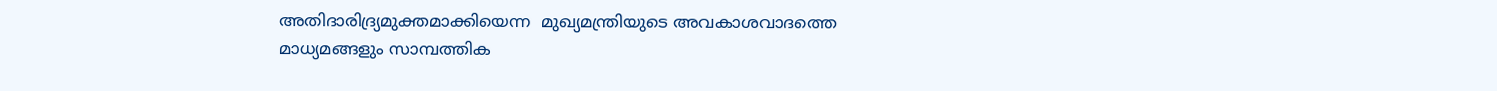അതിദാരിദ്ര്യമുക്തമാക്കിയെന്ന  മുഖ്യമന്ത്രിയുടെ അവകാശവാദത്തെ മാധ്യമങ്ങളും സാമ്പത്തിക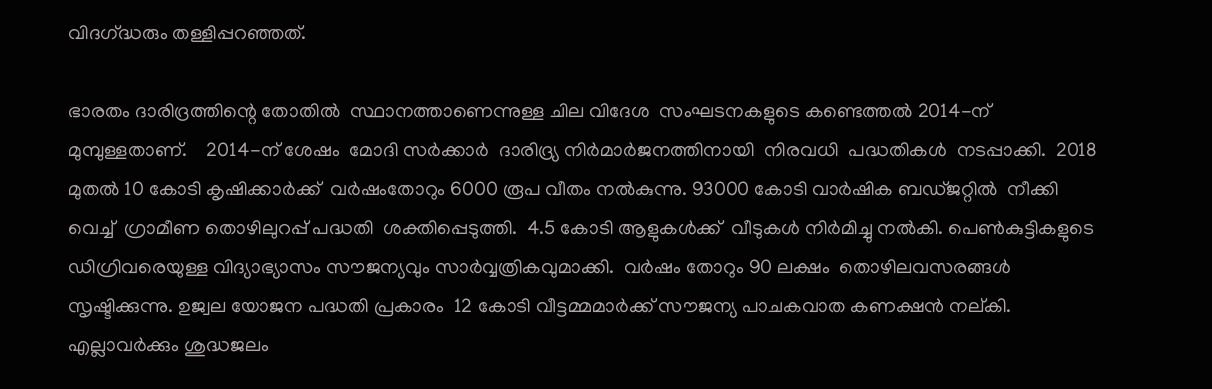വിദഗ്‌ദ്ധരും തള്ളിപ്പറഞ്ഞത്.

ഭാരതം ദാരിദ്രത്തിന്റെ തോതില്‍  സ്ഥാനത്താണെന്നുള്ള ചില വിദേശ  സംഘടനകളുടെ കണ്ടെത്തല്‍ 2014-ന് മുമ്പുള്ളതാണ്.    2014-ന് ശേഷം  മോദി സര്‍ക്കാര്‍  ദാരിദ്ര്യ നിര്‍മാര്‍ജനത്തിനായി  നിരവധി  പദ്ധതികള്‍  നടപ്പാക്കി.  2018 മുതല്‍ 10 കോടി കൃഷിക്കാര്‍ക്ക്  വര്‍ഷംതോറും 6000 രൂപ വീതം നല്‍കുന്നു. 93000 കോടി വാര്‍ഷിക ബഡ്ജറ്റില്‍  നീക്കി വെച്ച്  ഗ്രാമീണ തൊഴിലുറപ്പ് പദ്ധതി  ശക്തിപ്പെടുത്തി.  4.5 കോടി ആളുകള്‍ക്ക്  വീടുകള്‍ നിര്‍മിച്ചു നല്‍കി. പെണ്‍കുട്ടികളുടെ ഡിഗ്രിവരെയുള്ള വിദ്യാഭ്യാസം സൗജന്യവും സാര്‍വ്വത്രികവുമാക്കി.  വര്‍ഷം തോറും 90 ലക്ഷം  തൊഴിലവസരങ്ങള്‍ സൃഷ്ടിക്കുന്നു. ഉജ്വല യോജന പദ്ധതി പ്രകാരം  12 കോടി വീട്ടമ്മമാര്‍ക്ക് സൗജന്യ പാചകവാത കണക്ഷന്‍ നല്കി.  എല്ലാവര്‍ക്കും ശുദ്ധജലം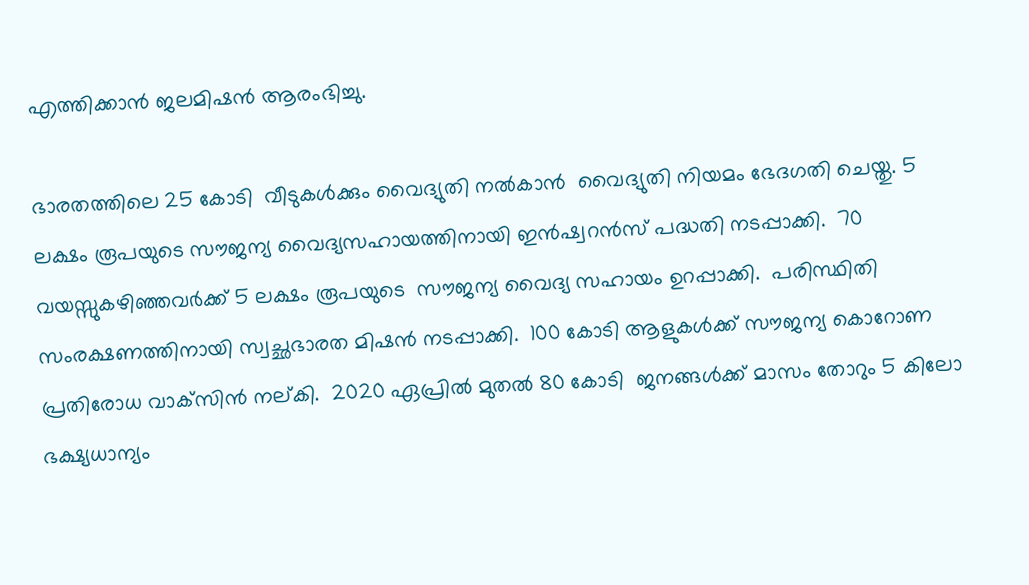എത്തിക്കാന്‍ ജലമിഷന്‍ ആരംഭിച്ചു.

ഭാരതത്തിലെ 25 കോടി  വീടുകള്‍ക്കും വൈദ്യുതി നല്‍കാന്‍  വൈദ്യുതി നിയമം ഭേദഗതി ചെയ്തു. 5 ലക്ഷം രൂപയുടെ സൗജന്യ വൈദ്യസഹായത്തിനായി ഇന്‍ഷ്വറന്‍സ് പദ്ധതി നടപ്പാക്കി.  70 വയസ്സുകഴിഞ്ഞവര്‍ക്ക് 5 ലക്ഷം രൂപയുടെ  സൗജന്യ വൈദ്യ സഹായം ഉറപ്പാക്കി.  പരിസ്ഥിതി സംരക്ഷണത്തിനായി സ്വച്ഛഭാരത മിഷന്‍ നടപ്പാക്കി.  100 കോടി ആളുകള്‍ക്ക് സൗജന്യ കൊറോണ പ്രതിരോധ വാക്‌സിന്‍ നല്കി.  2020 ഏപ്രില്‍ മുതല്‍ 80 കോടി  ജനങ്ങള്‍ക്ക് മാസം തോറും 5 കിലോ ഭക്ഷ്യധാന്യം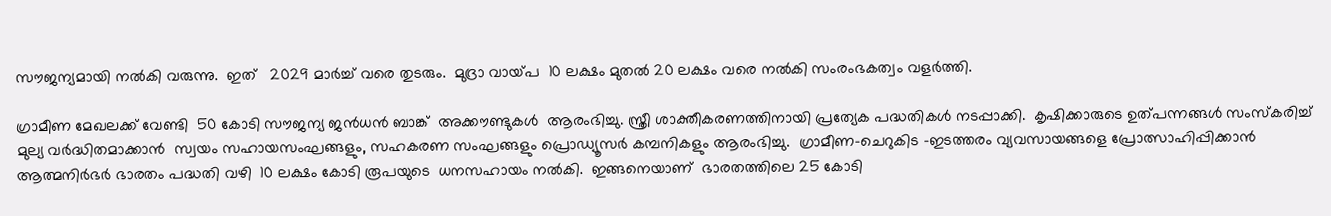സൗജന്യമായി നല്‍കി വരുന്നു.  ഇത്   2029 മാര്‍ച്ച് വരെ തുടരും.  മുദ്രാ വായ്‌പ  10 ലക്ഷം മുതല്‍ 20 ലക്ഷം വരെ നല്‍കി സംരംഭകത്വം വളര്‍ത്തി.

ഗ്രാമീണ മേഖലക്ക് വേണ്ടി  50 കോടി സൗജന്യ ജന്‍ധന്‍ ബാങ്ക്  അക്കൗണ്ടുകള്‍  ആരംഭിച്ചു. സ്ത്രീ ശാക്തീകരണത്തിനായി പ്രത്യേക പദ്ധതികള്‍ നടപ്പാക്കി.  കൃഷിക്കാരുടെ ഉത്പന്നങ്ങള്‍ സംസ്‌കരിച്ച് മുല്യ വര്‍ദ്ധിതമാക്കാന്‍  സ്വയം സഹായസംഘങ്ങളും, സഹകരണ സംഘങ്ങളും പ്രൊഡ്യൂസര്‍ കമ്പനികളും ആരംഭിച്ചു.  ഗ്രാമീണ-ചെറുകിട -ഇടത്തരം വ്യവസായങ്ങളെ പ്രോത്സാഹിപ്പിക്കാന്‍ ആത്മനിര്‍ഭര്‍ ഭാരതം പദ്ധതി വഴി  10 ലക്ഷം കോടി രൂപയുടെ  ധനസഹായം നല്‍കി.  ഇങ്ങനെയാണ്  ഭാരതത്തിലെ 25 കോടി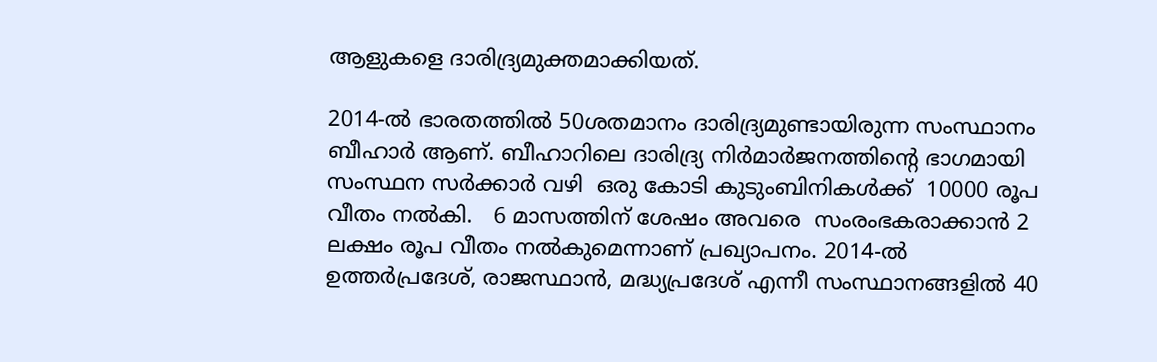ആളുകളെ ദാരിദ്ര്യമുക്തമാക്കിയത്.

2014-ല്‍ ഭാരതത്തില്‍ 50ശതമാനം ദാരിദ്ര്യമുണ്ടായിരുന്ന സംസ്ഥാനം  ബീഹാര്‍ ആണ്. ബീഹാറിലെ ദാരിദ്ര്യ നിര്‍മാര്‍ജനത്തിന്റെ ഭാഗമായി  സംസ്ഥന സര്‍ക്കാര്‍ വഴി  ഒരു കോടി കുടുംബിനികള്‍ക്ക്  10000 രൂപ വീതം നല്‍കി.   6 മാസത്തിന് ശേഷം അവരെ  സംരംഭകരാക്കാന്‍ 2 ലക്ഷം രൂപ വീതം നല്‍കുമെന്നാണ് പ്രഖ്യാപനം. 2014-ല്‍ ഉത്തര്‍പ്രദേശ്, രാജസ്ഥാന്‍, മദ്ധ്യപ്രദേശ് എന്നീ സംസ്ഥാനങ്ങളില്‍ 40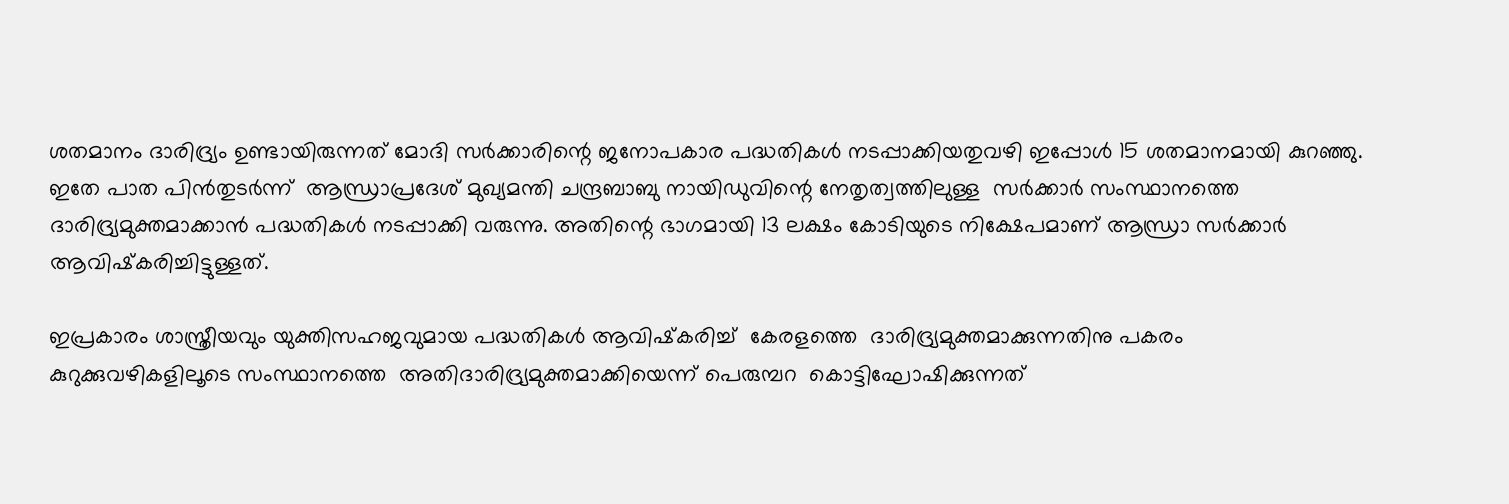ശതമാനം ദാരിദ്ര്യം ഉണ്ടായിരുന്നത് മോദി സര്‍ക്കാരിന്റെ ജനോപകാര പദ്ധതികള്‍ നടപ്പാക്കിയതുവഴി ഇപ്പോള്‍ 15 ശതമാനമായി കുറഞ്ഞു.  ഇതേ പാത പിന്‍തുടര്‍ന്ന്  ആന്ധ്രാപ്രദേശ് മുഖ്യമന്തി ചന്ദ്രബാബു നായിഡുവിന്റെ നേതൃത്വത്തിലുള്ള  സര്‍ക്കാര്‍ സംസ്ഥാനത്തെ ദാരിദ്ര്യമുക്തമാക്കാന്‍ പദ്ധതികള്‍ നടപ്പാക്കി വരുന്നു. അതിന്റെ ഭാഗമായി 13 ലക്ഷം കോടിയുടെ നിക്ഷേപമാണ് ആന്ധ്രാ സര്‍ക്കാര്‍ ആവിഷ്‌കരിച്ചിട്ടുള്ളത്.

ഇപ്രകാരം ശാസ്ത്രീയവും യുക്തിസഹജവുമായ പദ്ധതികള്‍ ആവിഷ്‌കരിച്ച്  കേരളത്തെ  ദാരിദ്ര്യമുക്തമാക്കുന്നതിനു പകരം  കുറുക്കുവഴികളിലൂടെ സംസ്ഥാനത്തെ  അതിദാരിദ്ര്യമുക്തമാക്കിയെന്ന് പെരുമ്പറ  കൊട്ടിഘോഷിക്കുന്നത്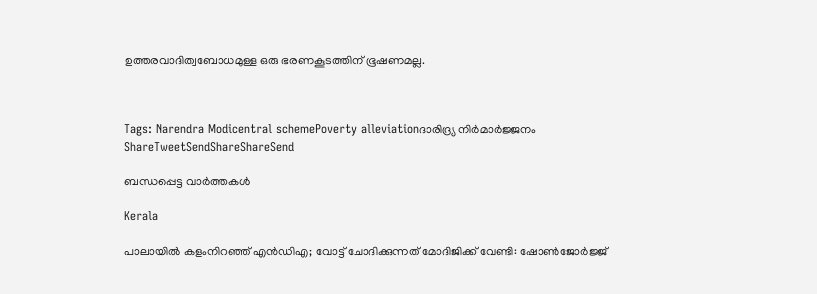ഉത്തരവാദിത്വബോധമുള്ള ഒരു ഭരണകൂടത്തിന് ഭൂഷണമല്ല.



Tags: Narendra Modicentral schemePoverty alleviationദാരിദ്ര്യ നിര്‍മാര്‍ജ്ജനം
ShareTweetSendShareShareSend

ബന്ധപ്പെട്ട വാര്‍ത്തകള്‍

Kerala

പാലായില്‍ കളംനിറഞ്ഞ് എന്‍ഡിഎ; വോട്ട് ചോദിക്കുന്നത് മോദിജിക്ക് വേണ്ടി: ഷോണ്‍ജോര്‍ജ്ജ്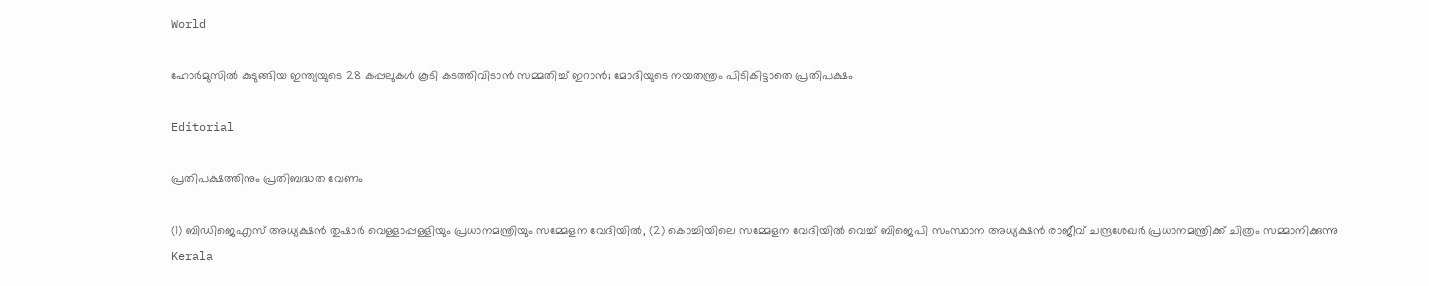World

ഹോര്‍മുസില്‍ കുടുങ്ങിയ ഇന്ത്യയുടെ 28 കപ്പലുകള്‍ കൂടി കടത്തിവിടാന്‍ സമ്മതിച്ച് ഇറാന്‍; മോദിയുടെ നയതന്ത്രം പിടികിട്ടാതെ പ്രതിപക്ഷം

Editorial

പ്രതിപക്ഷത്തിനും പ്രതിബദ്ധത വേണം

(1) ബിഡിജെഎസ് അധ്യക്ഷന്‍ തുഷാര്‍ വെള്ളാപ്പള്ളിയും പ്രധാനമന്ത്രിയും സമ്മേളന വേദിയില്‍, (2) കൊച്ചിയിലെ സമ്മേളന വേദിയില്‍ വെച്ച് ബിജെപി സംസ്ഥാന അധ്യക്ഷന്‍ രാജീവ് ചന്ദ്രശേഖര്‍ പ്രധാനമന്ത്രിക്ക് ചിത്രം സമ്മാനിക്കുന്നു
Kerala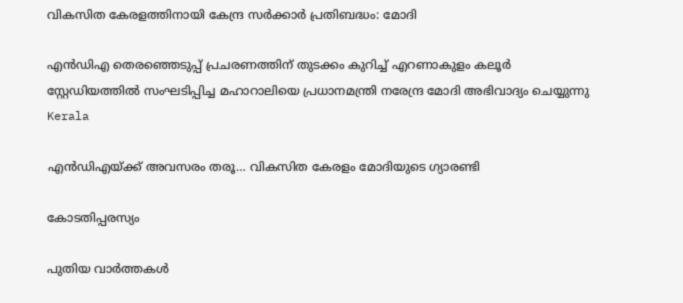വികസിത കേരളത്തിനായി കേന്ദ്ര സര്‍ക്കാര്‍ പ്രതിബദ്ധം: മോദി

എന്‍ഡിഎ തെരഞ്ഞെടുപ്പ് പ്രചരണത്തിന് തുടക്കം കുറിച്ച് എറണാകുളം കലൂര്‍ സ്റ്റേഡിയത്തില്‍ സംഘടിപ്പിച്ച മഹാറാലിയെ പ്രധാനമന്ത്രി നരേന്ദ്ര മോദി അഭിവാദ്യം ചെയ്യുന്നു
Kerala

എന്‍ഡിഎയ്‌ക്ക് അവസരം തരൂ… വികസിത കേരളം മോദിയുടെ ഗ്യാരണ്ടി

കോടതിപ്പരസ്യം

പുതിയ വാര്‍ത്തകള്‍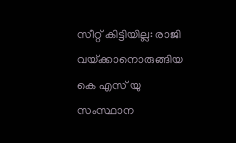സീറ്റ് കിട്ടിയില്ല: രാജി വയ്‌ക്കാനൊരുങ്ങിയ കെ എസ് യു സംസ്ഥാന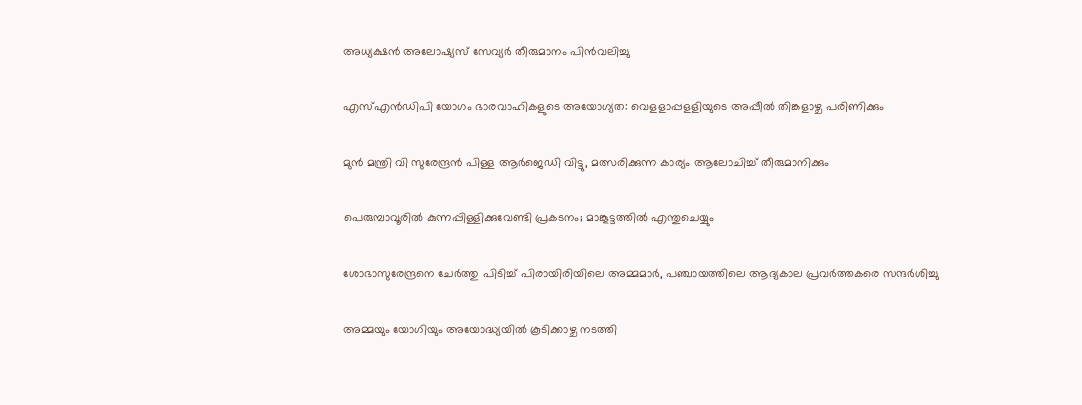അധ്യക്ഷന്‍ അലോഷ്യസ് സേവ്യര്‍ തീരുമാനം പിന്‍വലിച്ചു

എസ്എന്‍ഡിപി യോഗം ഭാരവാഹികളുടെ അയോഗ്യത: വെളളാപ്പളളിയുടെ അപ്പീല്‍ തിങ്കളാഴ്ച പരിണിക്കും

മുന്‍ മന്ത്രി വി സുരേന്ദ്രന്‍ പിള്ള ആര്‍ജെഡി വിട്ടു, മത്സരിക്കുന്ന കാര്യം ആലോചിച്ച് തീരുമാനിക്കും

പെരുമ്പാവൂരിൽ കുന്നപ്പിള്ളിക്കുവേണ്ടി പ്രകടനം; മാങ്കൂട്ടത്തിൽ എന്തുചെയ്യും

ശോഭാസുരേന്ദ്രനെ ചേര്‍ത്തു പിടിച്ച് പിരായിരിയിലെ അമ്മമാര്‍, പഞ്ചായത്തിലെ ആദ്യകാല പ്രവര്‍ത്തകരെ സന്ദര്‍ശിച്ചു

അമ്മയും യോഗിയും അയോദ്ധ്യയിൽ കൂടിക്കാഴ്ച നടത്തി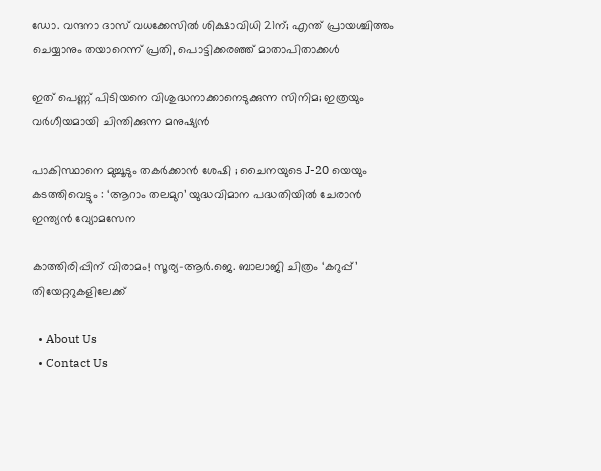ഡോ. വന്ദനാ ദാസ് വധക്കേസിൽ ശിക്ഷാവിധി 21ന്; എന്ത് പ്രായശ്ചിത്തം ചെയ്യാനും തയാറെന്ന് പ്രതി, പൊട്ടിക്കരഞ്ഞ് മാതാപിതാക്കൾ

ഇത് പെണ്ണ് പിടിയനെ വിശുദ്ധനാക്കാനെടുക്കുന്ന സിനിമ; ഇത്രയും വർഗീയമായി ചിന്തിക്കുന്ന മനുഷ്യൻ

പാകിസ്ഥാനെ മുച്ചൂടും തകർക്കാൻ ശേഷി ; ചൈനയുടെ J-20 യെയും കടത്തിവെട്ടും : ‘ആറാം തലമുറ’ യുദ്ധവിമാന പദ്ധതിയിൽ ചേരാൻ ഇന്ത്യൻ വ്യോമസേന

കാത്തിരിപ്പിന് വിരാമം! സൂര്യ–ആർ.ജെ. ബാലാജി ചിത്രം ‘കറുപ്പ്’ തിയേറ്ററുകളിലേക്ക്

  • About Us
  • Contact Us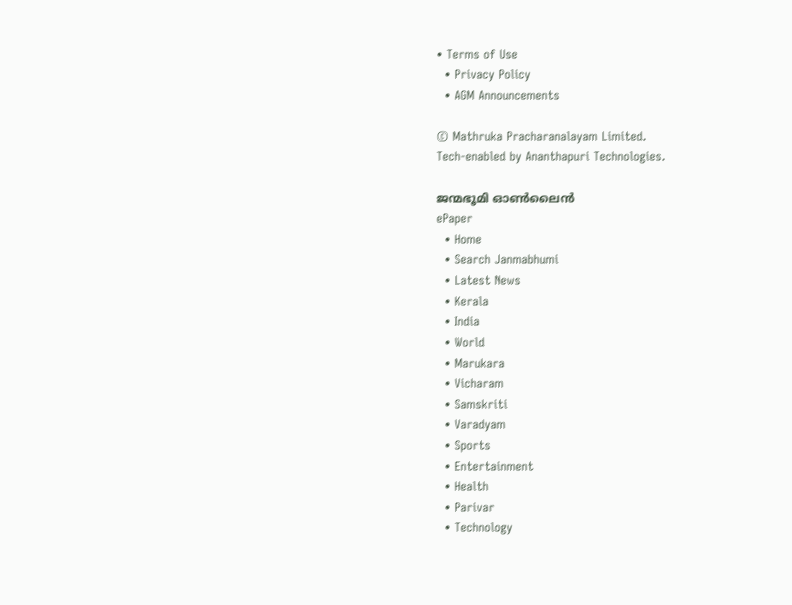• Terms of Use
  • Privacy Policy
  • AGM Announcements

© Mathruka Pracharanalayam Limited.
Tech-enabled by Ananthapuri Technologies.

ജന്മഭൂമി ഓണ്‍ലൈന്‍
ePaper
  • Home
  • Search Janmabhumi
  • Latest News
  • Kerala
  • India
  • World
  • Marukara
  • Vicharam
  • Samskriti
  • Varadyam
  • Sports
  • Entertainment
  • Health
  • Parivar
  • Technology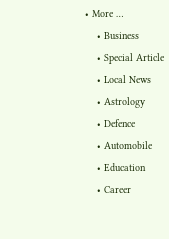• More …
    • Business
    • Special Article
    • Local News
    • Astrology
    • Defence
    • Automobile
    • Education
    • Career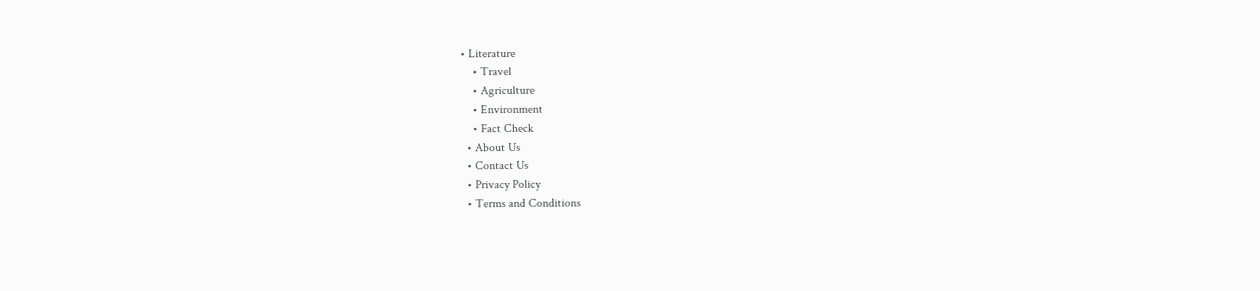• Literature
    • Travel
    • Agriculture
    • Environment
    • Fact Check
  • About Us
  • Contact Us
  • Privacy Policy
  • Terms and Conditions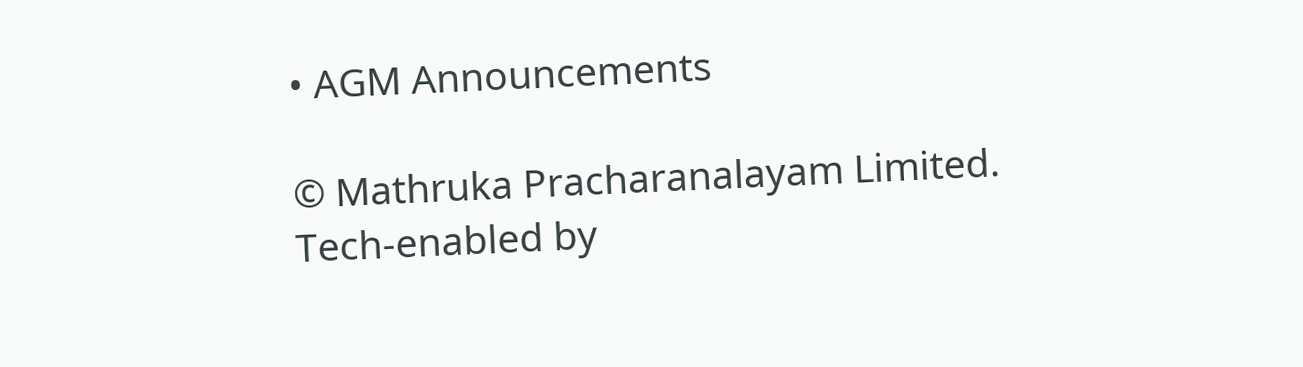• AGM Announcements

© Mathruka Pracharanalayam Limited.
Tech-enabled by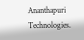Ananthapuri Technologies.